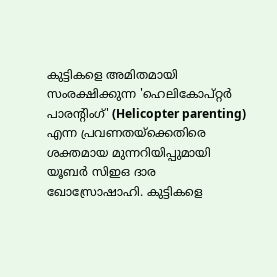കുട്ടികളെ അമിതമായി സംരക്ഷിക്കുന്ന 'ഹെലികോപ്റ്റർ പാരന്റിംഗ്' (Helicopter parenting) എന്ന പ്രവണതയ്ക്കെതിരെ ശക്തമായ മുന്നറിയിപ്പുമായി യൂബർ സിഇഒ ദാര ഖോസ്രോഷാഹി. കുട്ടികളെ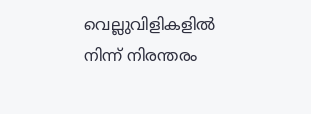വെല്ലുവിളികളിൽ നിന്ന് നിരന്തരം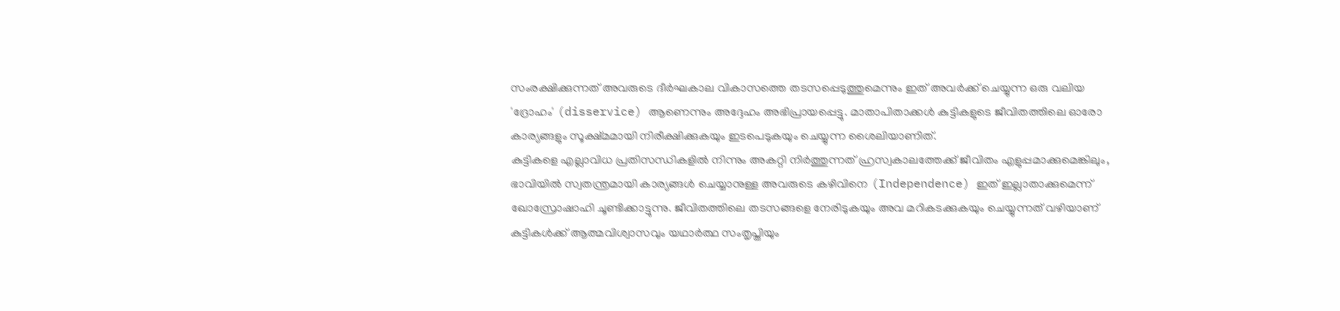സംരക്ഷിക്കുന്നത് അവരുടെ ദീർഘകാല വികാസത്തെ തടസപ്പെടുത്തുമെന്നും ഇത് അവർക്ക് ചെയ്യുന്ന ഒരു വലിയ 'ദ്രോഹം' (disservice) ആണെന്നും അദ്ദേഹം അഭിപ്രായപ്പെട്ടു. മാതാപിതാക്കൾ കുട്ടികളുടെ ജീവിതത്തിലെ ഓരോ കാര്യങ്ങളും സൂക്ഷ്മമായി നിരീക്ഷിക്കുകയും ഇടപെടുകയും ചെയ്യുന്ന ശൈലിയാണിത്.
കുട്ടികളെ എല്ലാവിധ പ്രതിസന്ധികളിൽ നിന്നും അകറ്റി നിർത്തുന്നത് ഹ്രസ്വകാലത്തേക്ക് ജീവിതം എളുപ്പമാക്കുമെങ്കിലും, ഭാവിയിൽ സ്വതന്ത്രമായി കാര്യങ്ങൾ ചെയ്യാനുള്ള അവരുടെ കഴിവിനെ (Independence) ഇത് ഇല്ലാതാക്കുമെന്ന് ഖോസ്രോഷാഹി ചൂണ്ടിക്കാട്ടുന്നു. ജീവിതത്തിലെ തടസങ്ങളെ നേരിടുകയും അവ മറികടക്കുകയും ചെയ്യുന്നത് വഴിയാണ് കുട്ടികൾക്ക് ആത്മവിശ്വാസവും യഥാർത്ഥ സംതൃപ്തിയും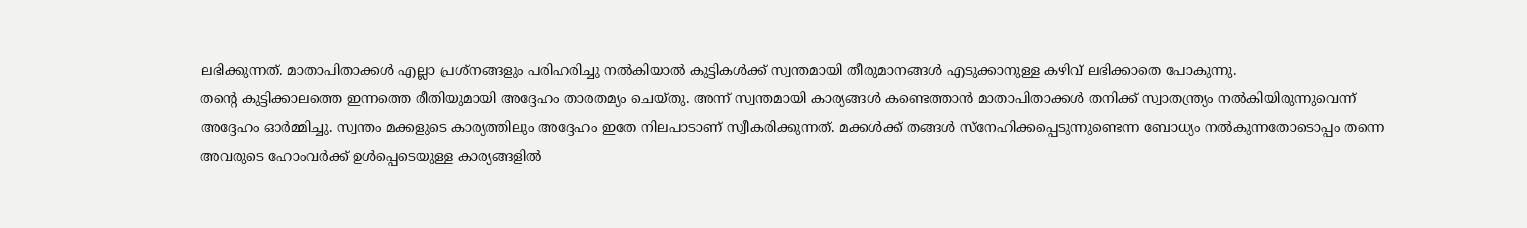ലഭിക്കുന്നത്. മാതാപിതാക്കൾ എല്ലാ പ്രശ്നങ്ങളും പരിഹരിച്ചു നൽകിയാൽ കുട്ടികൾക്ക് സ്വന്തമായി തീരുമാനങ്ങൾ എടുക്കാനുള്ള കഴിവ് ലഭിക്കാതെ പോകുന്നു.
തന്റെ കുട്ടിക്കാലത്തെ ഇന്നത്തെ രീതിയുമായി അദ്ദേഹം താരതമ്യം ചെയ്തു. അന്ന് സ്വന്തമായി കാര്യങ്ങൾ കണ്ടെത്താൻ മാതാപിതാക്കൾ തനിക്ക് സ്വാതന്ത്ര്യം നൽകിയിരുന്നുവെന്ന് അദ്ദേഹം ഓർമ്മിച്ചു. സ്വന്തം മക്കളുടെ കാര്യത്തിലും അദ്ദേഹം ഇതേ നിലപാടാണ് സ്വീകരിക്കുന്നത്. മക്കൾക്ക് തങ്ങൾ സ്നേഹിക്കപ്പെടുന്നുണ്ടെന്ന ബോധ്യം നൽകുന്നതോടൊപ്പം തന്നെ അവരുടെ ഹോംവർക്ക് ഉൾപ്പെടെയുള്ള കാര്യങ്ങളിൽ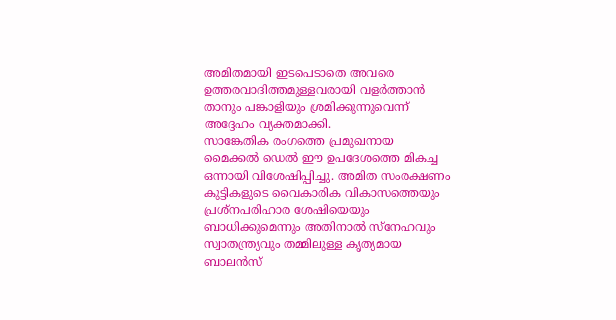അമിതമായി ഇടപെടാതെ അവരെ ഉത്തരവാദിത്തമുള്ളവരായി വളർത്താൻ താനും പങ്കാളിയും ശ്രമിക്കുന്നുവെന്ന് അദ്ദേഹം വ്യക്തമാക്കി.
സാങ്കേതിക രംഗത്തെ പ്രമുഖനായ മൈക്കൽ ഡെൽ ഈ ഉപദേശത്തെ മികച്ച ഒന്നായി വിശേഷിപ്പിച്ചു. അമിത സംരക്ഷണം കുട്ടികളുടെ വൈകാരിക വികാസത്തെയും പ്രശ്നപരിഹാര ശേഷിയെയും ബാധിക്കുമെന്നും അതിനാൽ സ്നേഹവും സ്വാതന്ത്ര്യവും തമ്മിലുള്ള കൃത്യമായ ബാലൻസ്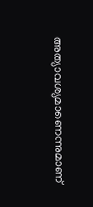അത്യാവശ്യമാണെന്നുമാണ്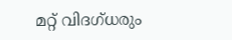മറ്റ് വിദഗ്ധരും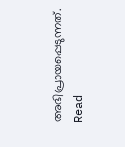അഭിപ്രായപ്പെടുന്നത്.
Read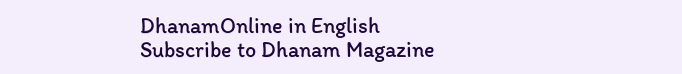DhanamOnline in English
Subscribe to Dhanam Magazine